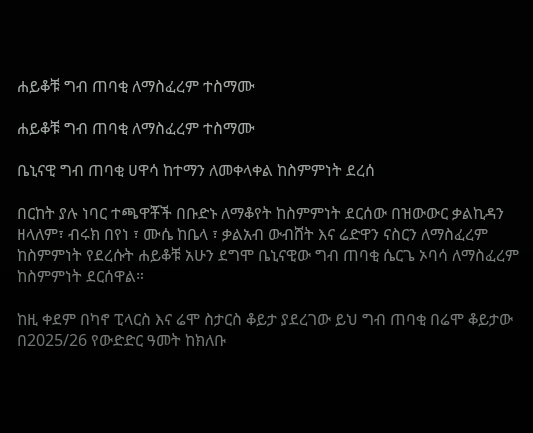ሐይቆቹ ግብ ጠባቂ ለማስፈረም ተስማሙ

ሐይቆቹ ግብ ጠባቂ ለማስፈረም ተስማሙ

ቤኒናዊ ግብ ጠባቂ ሀዋሳ ከተማን ለመቀላቀል ከስምምነት ደረሰ

በርከት ያሉ ነባር ተጫዋቾች በቡድኑ ለማቆየት ከስምምነት ደርሰው በዝውውር ቃልኪዳን ዘላለም፣ ብሩክ በየነ ፣ ሙሴ ከቤላ ፣ ቃልአብ ውብሸት እና ሬድዋን ናስርን ለማስፈረም ከስምምነት የደረሱት ሐይቆቹ አሁን ደግሞ ቤኒናዊው ግብ ጠባቂ ሴርጌ ኦባሳ ለማስፈረም ከስምምነት ደርሰዋል።

ከዚ ቀደም በካኖ ፒላርስ እና ሬሞ ስታርስ ቆይታ ያደረገው ይህ ግብ ጠባቂ በሬሞ ቆይታው በ2025/26 የውድድር ዓመት ከክለቡ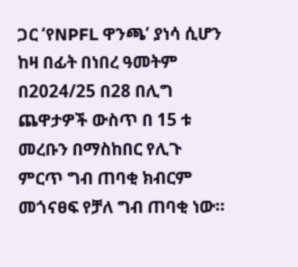ጋር ‘የNPFL ዋንጫ’ ያነሳ ሲሆን ከዛ በፊት በነበረ ዓመትም በ2024/25 በ28 በሊግ ጨዋታዎች ውስጥ በ 15 ቱ መረቡን በማስከበር የሊጉ ምርጥ ግብ ጠባቂ ክብርም መጎናፀፍ የቻለ ግብ ጠባቂ ነው።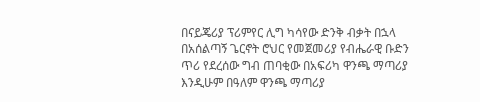በናይጄሪያ ፕሪምየር ሊግ ካሳየው ድንቅ ብቃት በኋላ በአሰልጣኝ ጌርኖት ሮህር የመጀመሪያ የብሔራዊ ቡድን ጥሪ የደረሰው ግብ ጠባቂው በአፍሪካ ዋንጫ ማጣሪያ እንዲሁም በዓለም ዋንጫ ማጣሪያ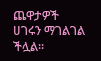ጨዋታዎች ሀገሩን ማገልገል ችሏል።